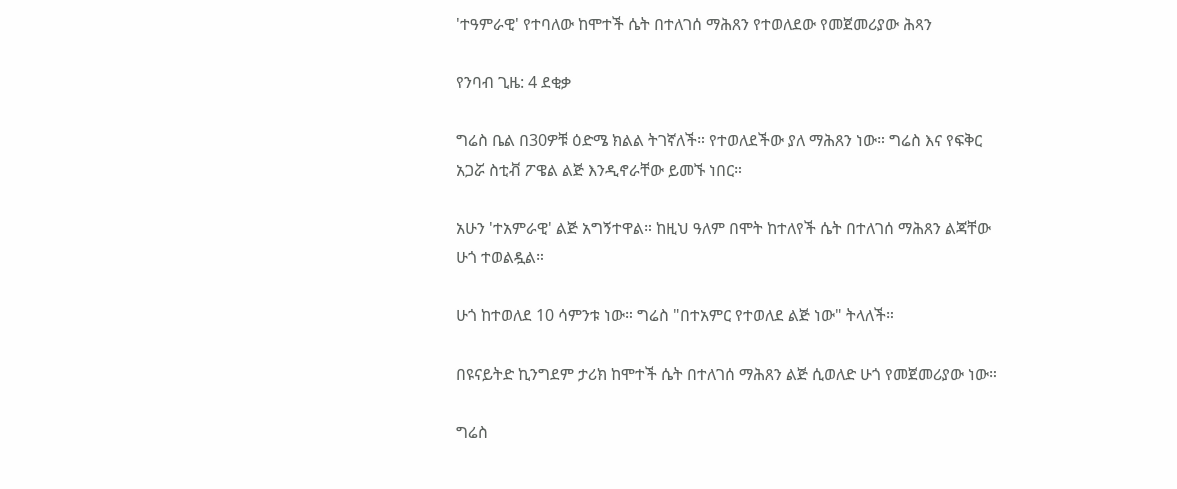'ተዓምራዊ' የተባለው ከሞተች ሴት በተለገሰ ማሕጸን የተወለደው የመጀመሪያው ሕጻን

የንባብ ጊዜ: 4 ደቂቃ

ግሬስ ቤል በ30ዎቹ ዕድሜ ክልል ትገኛለች። የተወለደችው ያለ ማሕጸን ነው። ግሬስ እና የፍቅር አጋሯ ስቲቭ ፖዌል ልጅ እንዲኖራቸው ይመኙ ነበር።

አሁን 'ተአምራዊ' ልጅ አግኝተዋል። ከዚህ ዓለም በሞት ከተለየች ሴት በተለገሰ ማሕጸን ልጃቸው ሁጎ ተወልዷል።

ሁጎ ከተወለደ 10 ሳምንቱ ነው። ግሬስ "በተአምር የተወለደ ልጅ ነው" ትላለች።

በዩናይትድ ኪንግደም ታሪክ ከሞተች ሴት በተለገሰ ማሕጸን ልጅ ሲወለድ ሁጎ የመጀመሪያው ነው።

ግሬስ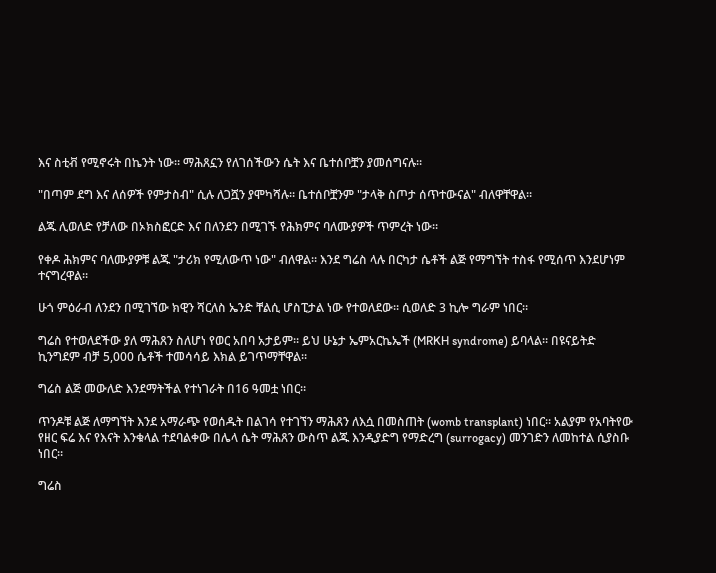እና ስቲቭ የሚኖሩት በኬንት ነው። ማሕጸኗን የለገሰችውን ሴት እና ቤተሰቦቿን ያመሰግናሉ።

"በጣም ደግ እና ለሰዎች የምታስብ" ሲሉ ለጋሿን ያሞካሻሉ። ቤተሰቦቿንም "ታላቅ ስጦታ ሰጥተውናል" ብለዋቸዋል።

ልጁ ሊወለድ የቻለው በኦክስፎርድ እና በለንደን በሚገኙ የሕክምና ባለሙያዎች ጥምረት ነው።

የቀዶ ሕክምና ባለሙያዎቹ ልጁ "ታሪክ የሚለውጥ ነው" ብለዋል። እንደ ግሬስ ላሉ በርካታ ሴቶች ልጅ የማግኘት ተስፋ የሚሰጥ እንደሆነም ተናግረዋል።

ሁጎ ምዕራብ ለንደን በሚገኘው ክዊን ሻርለስ ኤንድ ቸልሲ ሆስፒታል ነው የተወለደው። ሲወለድ 3 ኪሎ ግራም ነበር።

ግሬስ የተወለደችው ያለ ማሕጸን ስለሆነ የወር አበባ አታይም። ይህ ሁኔታ ኤምአርኬኤች (MRKH syndrome) ይባላል። በዩናይትድ ኪንግደም ብቻ 5,000 ሴቶች ተመሳሳይ እክል ይገጥማቸዋል።

ግሬስ ልጅ መውለድ እንደማትችል የተነገራት በ16 ዓመቷ ነበር።

ጥንዶቹ ልጅ ለማግኘት እንደ አማራጭ የወሰዱት በልገሳ የተገኘን ማሕጸን ለእሷ በመስጠት (womb transplant) ነበር። አልያም የአባትየው የዘር ፍሬ እና የእናት እንቁላል ተደባልቀው በሌላ ሴት ማሕጸን ውስጥ ልጁ እንዲያድግ የማድረግ (surrogacy) መንገድን ለመከተል ሲያስቡ ነበር።

ግሬስ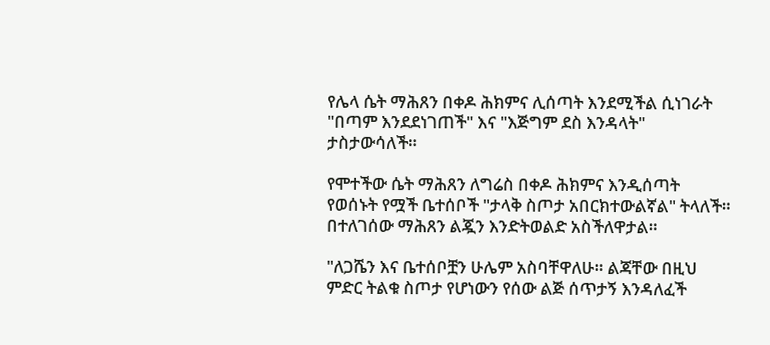የሌላ ሴት ማሕጸን በቀዶ ሕክምና ሊሰጣት እንደሚችል ሲነገራት "በጣም እንደደነገጠች" እና "እጅግም ደስ እንዳላት" ታስታውሳለች።

የሞተችው ሴት ማሕጸን ለግሬስ በቀዶ ሕክምና እንዲሰጣት የወሰኑት የሟች ቤተሰቦች "ታላቅ ስጦታ አበርክተውልኛል" ትላለች። በተለገሰው ማሕጸን ልጇን እንድትወልድ አስችለዋታል።

"ለጋሼን እና ቤተሰቦቿን ሁሌም አስባቸዋለሁ። ልጃቸው በዚህ ምድር ትልቁ ስጦታ የሆነውን የሰው ልጅ ሰጥታኝ እንዳለፈች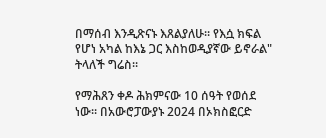በማሰብ እንዲጽናኑ እጸልያለሁ። የእሷ ክፍል የሆነ አካል ከእኔ ጋር እስከወዲያኛው ይኖራል" ትላለች ግሬስ።

የማሕጸን ቀዶ ሕክምናው 10 ሰዓት የወሰደ ነው። በአውሮፓውያኑ 2024 በኦክስፎርድ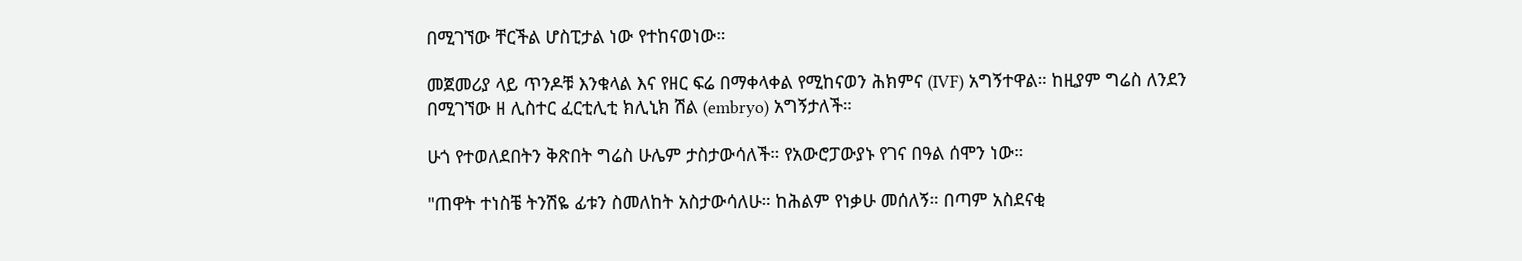በሚገኘው ቸርችል ሆስፒታል ነው የተከናወነው።

መጀመሪያ ላይ ጥንዶቹ እንቁላል እና የዘር ፍሬ በማቀላቀል የሚከናወን ሕክምና (IVF) አግኝተዋል። ከዚያም ግሬስ ለንደን በሚገኘው ዘ ሊስተር ፈርቲሊቲ ክሊኒክ ሽል (embryo) አግኝታለች።

ሁጎ የተወለደበትን ቅጽበት ግሬስ ሁሌም ታስታውሳለች። የአውሮፓውያኑ የገና በዓል ሰሞን ነው።

"ጠዋት ተነስቼ ትንሽዬ ፊቱን ስመለከት አስታውሳለሁ። ከሕልም የነቃሁ መሰለኝ። በጣም አስደናቂ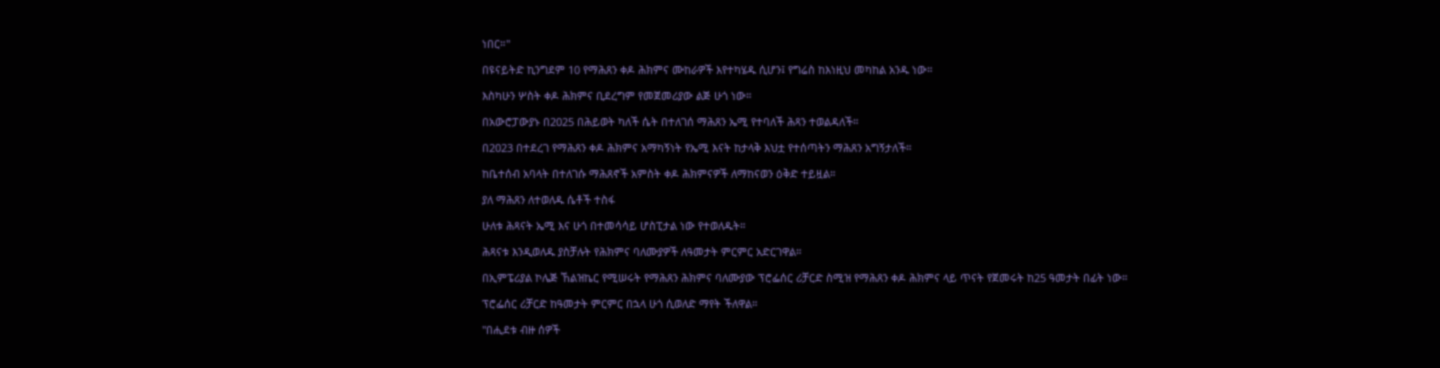ነበር።"

በዩናይትድ ኪንግደም 10 የማሕጸን ቀዶ ሕክምና ሙከራዎች እየተካሄዱ ሲሆን፤ የግሬስ ከእነዚህ መካከል አንዱ ነው።

እስካሁን ሦስት ቀዶ ሕክምና ቢደረግም የመጀመሪያው ልጅ ሁጎ ነው።

በአውሮፓውያኑ በ2025 በሕይወት ካለች ሴት በተለገሰ ማሕጸን ኤሚ የተባለች ሕጻን ተወልዳለች።

በ2023 በተደረገ የማሕጸን ቀዶ ሕክምና አማካኝነት የኤሚ እናት ከታላቅ እህቷ የተሰጣትን ማሕጸን አግኝታለች።

ከቤተሰብ አባላት በተለገሱ ማሕጸኖች አምስት ቀዶ ሕክምናዎች ለማከናወን ዕቅድ ተይዟል።

ያለ ማሕጸን ለተወለዱ ሴቶች ተስፋ

ሁለቱ ሕጻናት ኤሚ እና ሁጎ በተመሳሳይ ሆስፒታል ነው የተወለዱት።

ሕጻናቱ እንዲወለዱ ያስቻሉት የሕክምና ባለሙያዎች ለዓመታት ምርምር አድርገዋል።

በኢምፔሪያል ኮሌጅ ኸልዝኬር የሚሠሩት የማሕጸን ሕክምና ባለሙያው ፕሮፌሰር ሪቻርድ ስሚዝ የማሕጸን ቀዶ ሕክምና ላይ ጥናት የጀመሩት ከ25 ዓመታት በፊት ነው።

ፕሮፌሰር ሪቻርድ ከዓመታት ምርምር በኋላ ሁጎ ሲወለድ ማየት ችለዋል።

"በሒደቱ ብዙ ሰዎች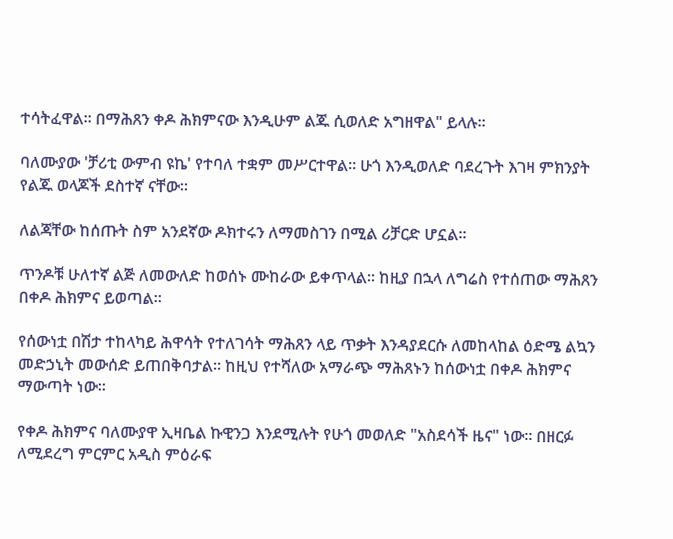ተሳትፈዋል። በማሕጸን ቀዶ ሕክምናው እንዲሁም ልጁ ሲወለድ አግዘዋል" ይላሉ።

ባለሙያው 'ቻሪቲ ውምብ ዩኬ' የተባለ ተቋም መሥርተዋል። ሁጎ እንዲወለድ ባደረጉት እገዛ ምክንያት የልጁ ወላጆች ደስተኛ ናቸው።

ለልጃቸው ከሰጡት ስም አንደኛው ዶክተሩን ለማመስገን በሚል ሪቻርድ ሆኗል።

ጥንዶቹ ሁለተኛ ልጅ ለመውለድ ከወሰኑ ሙከራው ይቀጥላል። ከዚያ በኋላ ለግሬስ የተሰጠው ማሕጸን በቀዶ ሕክምና ይወጣል።

የሰውነቷ በሽታ ተከላካይ ሕዋሳት የተለገሳት ማሕጸን ላይ ጥቃት እንዳያደርሱ ለመከላከል ዕድሜ ልኳን መድኃኒት መውሰድ ይጠበቅባታል። ከዚህ የተሻለው አማራጭ ማሕጸኑን ከሰውነቷ በቀዶ ሕክምና ማውጣት ነው።

የቀዶ ሕክምና ባለሙያዋ ኢዛቤል ኩዊንጋ እንደሚሉት የሁጎ መወለድ "አስደሳች ዜና" ነው። በዘርፉ ለሚደረግ ምርምር አዲስ ምዕራፍ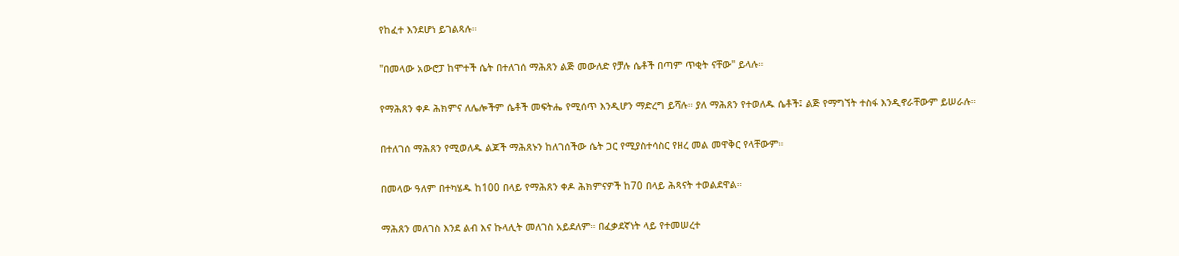የከፈተ እንደሆነ ይገልጻሉ።

"በመላው አውሮፓ ከሞተች ሴት በተለገሰ ማሕጸን ልጅ መውለድ የቻሉ ሴቶች በጣም ጥቂት ናቸው" ይላሉ።

የማሕጸን ቀዶ ሕክምና ለሌሎችም ሴቶች መፍትሔ የሚሰጥ እንዲሆን ማድረግ ይሻሉ። ያለ ማሕጸን የተወለዱ ሴቶች፤ ልጅ የማግኘት ተስፋ እንዲኖራቸውም ይሠራሉ።

በተለገሰ ማሕጸን የሚወለዱ ልጆች ማሕጸኑን ከለገሰችው ሴት ጋር የሚያስተሳስር የዘረ መል መዋቅር የላቸውም።

በመላው ዓለም በተካሄዱ ከ100 በላይ የማሕጸን ቀዶ ሕክምናዎች ከ70 በላይ ሕጻናት ተወልደዋል።

ማሕጸን መለገስ እንደ ልብ እና ኩላሊት መለገስ አይደለም። በፈቃደኛነት ላይ የተመሠረተ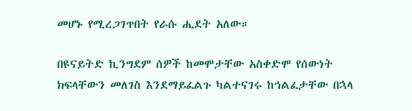መሆኑ የሚረጋገጥበት የራሱ ሒደት አለው።

በዩናይትድ ኪንግደም ሰዎች ከመሞታቸው አስቀድሞ የሰውነት ክፍላቸውን መለገስ እንደማይፈልጉ ካልተናገሩ ከኅልፈታቸው በኋላ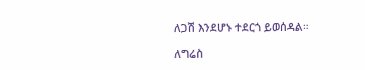ለጋሽ እንደሆኑ ተደርጎ ይወሰዳል።

ለግሬስ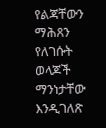የልጃቸውን ማሕጸን የለገሱት ወላጆች ማንነታቸው እንዲገለጽ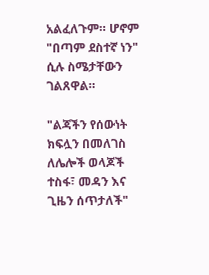አልፈለጉም። ሆኖም "በጣም ደስተኛ ነን" ሲሉ ስሜታቸውን ገልጸዋል።

"ልጃችን የሰውነት ክፍሏን በመለገስ ለሌሎች ወላጆች ተስፋ፣ መዳን እና ጊዜን ሰጥታለች"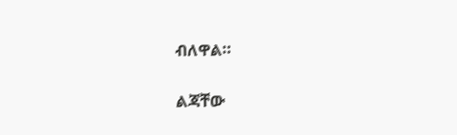ብለዋል።

ልጃቸው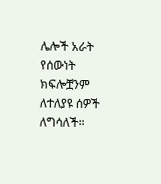ሌሎች አራት የሰውነት ክፍሎቿንም ለተለያዩ ሰዎች ለግሳለች።